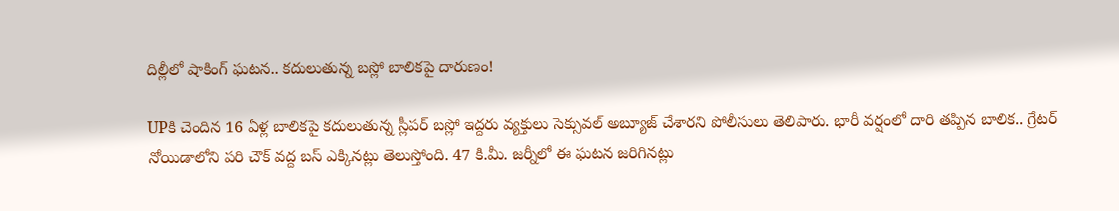దిల్లీలో షాకింగ్ ఘటన.. కదులుతున్న బస్లో బాలికపై దారుణం!

UPకి చెందిన 16 ఏళ్ల బాలికపై కదులుతున్న స్లీపర్ బస్లో ఇద్దరు వ్యక్తులు సెక్సువల్ అబ్యూజ్ చేశారని పోలీసులు తెలిపారు. భారీ వర్షంలో దారి తప్పిన బాలిక.. గ్రేటర్ నోయిడాలోని పరి చౌక్ వద్ద బస్ ఎక్కినట్లు తెలుస్తోంది. 47 కి.మీ. జర్నీలో ఈ ఘటన జరిగినట్లు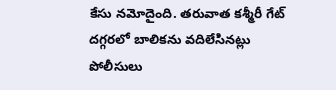కేసు నమోదైంది. తరువాత కశ్మీరీ గేట్ దగ్గరలో బాలికను వదిలేసినట్లు పోలీసులు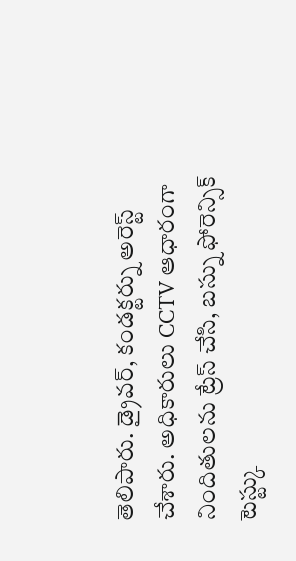తెలిపారు. డ్రైవర్, కండక్టర్ను అరెస్ట్ చేశారు. అధికారులు CCTV ఆధారంగా నిందితులను ట్రేస్ చేసి, బస్ను ఫోరెన్సిక్ టెస్ట్కు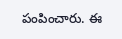పంపించారు. ఈ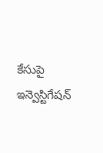కేసుపై ఇన్వెస్టిగేషన్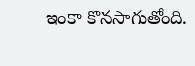ఇంకా కొనసాగుతోంది.